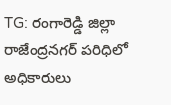TG: రంగారెడ్డి జిల్లా రాజేంద్రనగర్ పరిధిలో అధికారులు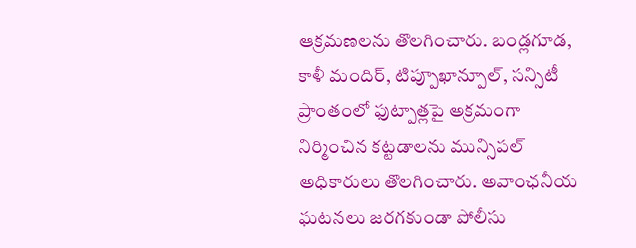ఆక్రమణలను తొలగించారు. బండ్లగూడ, కాళీ మందిర్, టిప్పూఖాన్పూల్, సన్సిటీ ప్రాంతంలో ఫుట్పాత్లపై అక్రమంగా నిర్మించిన కట్టడాలను మున్సిపల్ అధికారులు తొలగించారు. అవాంఛనీయ ఘటనలు జరగకుండా పోలీసు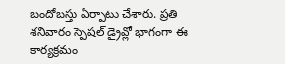బందోబస్తు ఏర్పాటు చేశారు. ప్రతి శనివారం స్పెషల్ డ్రైవ్లో భాగంగా ఈ కార్యక్రమం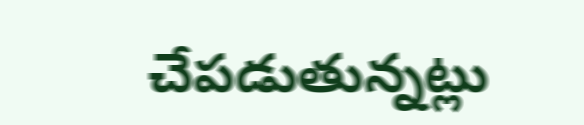చేపడుతున్నట్లు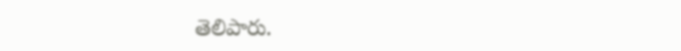తెలిపారు.